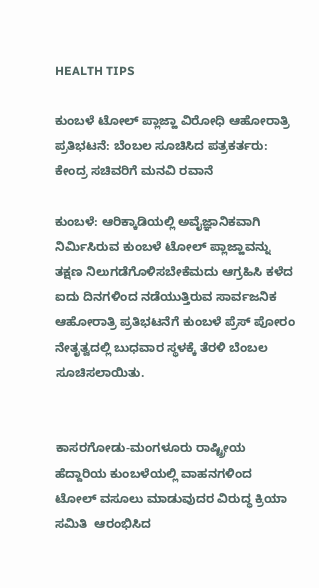HEALTH TIPS

ಕುಂಬಳೆ ಟೋಲ್ ಪ್ಲಾಜ್ಹಾ ವಿರೋಧಿ ಆಹೋರಾತ್ರಿ ಪ್ರತಿಭಟನೆ: ಬೆಂಬಲ ಸೂಚಿಸಿದ ಪತ್ರಕರ್ತರು: ಕೇಂದ್ರ ಸಚಿವರಿಗೆ ಮನವಿ ರವಾನೆ

ಕುಂಬಳೆ: ಆರಿಕ್ಕಾಡಿಯಲ್ಲಿ ಅವೈಜ್ಞಾನಿಕವಾಗಿ ನಿರ್ಮಿಸಿರುವ ಕುಂಬಳೆ ಟೋಲ್ ಪ್ಲಾಜ್ಹಾವನ್ನು ತಕ್ಷಣ ನಿಲುಗಡೆಗೊಳಿಸಬೇಕೆಮದು ಆಗ್ರಹಿಸಿ ಕಳೆದ ಐದು ದಿನಗಳಿಂದ ನಡೆಯುತ್ತಿರುವ ಸಾರ್ವಜನಿಕ ಆಹೋರಾತ್ರಿ ಪ್ರತಿಭಟನೆಗೆ ಕುಂಬಳೆ ಪ್ರೆಸ್ ಪೋರಂ ನೇತೃತ್ವದಲ್ಲಿ ಬುಧವಾರ ಸ್ಥಳಕ್ಕೆ ತೆರಳಿ ಬೆಂಬಲ ಸೂಚಿಸಲಾಯಿತು.


ಕಾಸರಗೋಡು-ಮಂಗಳೂರು ರಾಷ್ಟ್ರೀಯ ಹೆದ್ದಾರಿಯ ಕುಂಬಳೆಯಲ್ಲಿ ವಾಹನಗಳಿಂದ ಟೋಲ್ ವಸೂಲು ಮಾಡುವುದರ ವಿರುದ್ಧ ಕ್ರಿಯಾ ಸಮಿತಿ  ಆರಂಭಿಸಿದ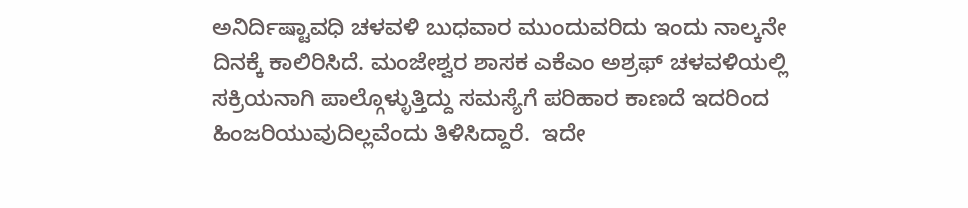ಅನಿರ್ದಿಷ್ಟಾವಧಿ ಚಳವಳಿ ಬುಧವಾರ ಮುಂದುವರಿದು ಇಂದು ನಾಲ್ಕನೇ ದಿನಕ್ಕೆ ಕಾಲಿರಿಸಿದೆ. ಮಂಜೇಶ್ವರ ಶಾಸಕ ಎಕೆಎಂ ಅಶ್ರಫ್ ಚಳವಳಿಯಲ್ಲಿ ಸಕ್ರಿಯನಾಗಿ ಪಾಲ್ಗೊಳ್ಳುತ್ತಿದ್ದು ಸಮಸ್ಯೆಗೆ ಪರಿಹಾರ ಕಾಣದೆ ಇದರಿಂದ ಹಿಂಜರಿಯುವುದಿಲ್ಲವೆಂದು ತಿಳಿಸಿದ್ದಾರೆ.  ಇದೇ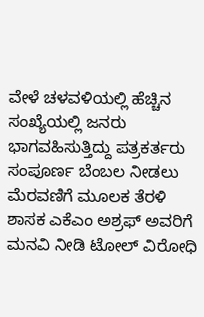ವೇಳೆ ಚಳವಳಿಯಲ್ಲಿ ಹೆಚ್ಚಿನ ಸಂಖ್ಯೆಯಲ್ಲಿ ಜನರು ಭಾಗವಹಿಸುತ್ತಿದ್ದು ಪತ್ರಕರ್ತರು ಸಂಪೂರ್ಣ ಬೆಂಬಲ ನೀಡಲು ಮೆರವಣಿಗೆ ಮೂಲಕ ತೆರಳಿ ಶಾಸಕ ಎಕೆಎಂ ಅಶ್ರಫ್ ಅವರಿಗೆ ಮನವಿ ನೀಡಿ ಟೋಲ್ ವಿರೋಧಿ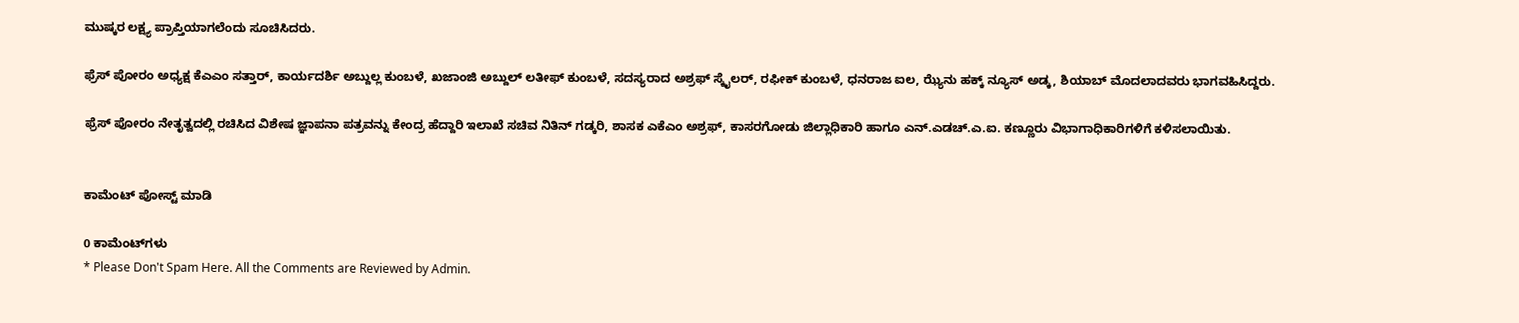ಮುಷ್ಕರ ಲಕ್ಷ್ಯ ಪ್ರಾಪ್ತಿಯಾಗಲೆಂದು ಸೂಚಿಸಿದರು.

ಫ್ರೆಸ್ ಪೋರಂ ಅಧ್ಯಕ್ಷ ಕೆಎಎಂ ಸತ್ತಾರ್, ಕಾರ್ಯದರ್ಶಿ ಅಬ್ದುಲ್ಲ ಕುಂಬಳೆ, ಖಜಾಂಜಿ ಅಬ್ದುಲ್ ಲತೀಫ್ ಕುಂಬಳೆ, ಸದಸ್ಯರಾದ ಅಶ್ರಫ್ ಸ್ಕೈಲರ್, ರಫೀಕ್ ಕುಂಬಳೆ, ಧನರಾಜ ಐಲ, ಝ್ಯೆನು ಹಕ್ಕ್ ನ್ಯೂಸ್ ಅಡ್ಕ, ಶಿಯಾಬ್ ಮೊದಲಾದವರು ಭಾಗವಹಿಸಿದ್ದರು.

ಫ್ರೆಸ್ ಪೋರಂ ನೇತೃತ್ವದಲ್ಲಿ ರಚಿಸಿದ ವಿಶೇಷ ಜ್ಞಾಪನಾ ಪತ್ರವನ್ನು ಕೇಂದ್ರ ಹೆದ್ದಾರಿ ಇಲಾಖೆ ಸಚಿವ ನಿತಿನ್ ಗಡ್ಕರಿ, ಶಾಸಕ ಎಕೆಎಂ ಅಶ್ರಫ್, ಕಾಸರಗೋಡು ಜಿಲ್ಲಾಧಿಕಾರಿ ಹಾಗೂ ಎನ್.ಎಡಚ್.ಎ.ಐ. ಕಣ್ಣೂರು ವಿಭಾಗಾಧಿಕಾರಿಗಳಿಗೆ ಕಳಿಸಲಾಯಿತು.


ಕಾಮೆಂಟ್‌‌ ಪೋಸ್ಟ್‌ ಮಾಡಿ

0 ಕಾಮೆಂಟ್‌ಗಳು
* Please Don't Spam Here. All the Comments are Reviewed by Admin.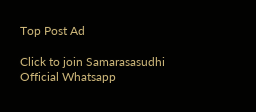Top Post Ad

Click to join Samarasasudhi Official Whatsapp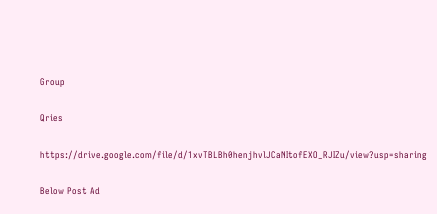Group

Qries

https://drive.google.com/file/d/1xvTBLBh0henjhvlJCaNItofEXO_RJIZu/view?usp=sharing

Below Post Ad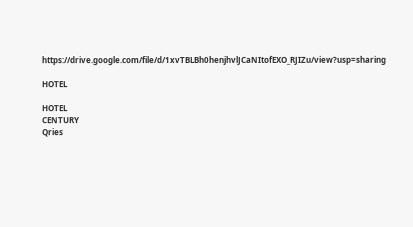https://drive.google.com/file/d/1xvTBLBh0henjhvlJCaNItofEXO_RJIZu/view?usp=sharing

HOTEL

HOTEL
CENTURY
Qries